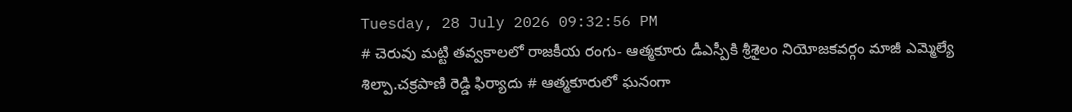Tuesday, 28 July 2026 09:32:56 PM
# చెరువు మట్టి తవ్వకాలలో రాజకీయ రంగు- ఆత్మకూరు డీఎస్పీకి శ్రీశైలం నియోజకవర్గం మాజీ ఎమ్మెల్యే శిల్పా.చక్రపాణి రెడ్డి ఫిర్యాదు # ఆత్మకూరులో ఘనంగా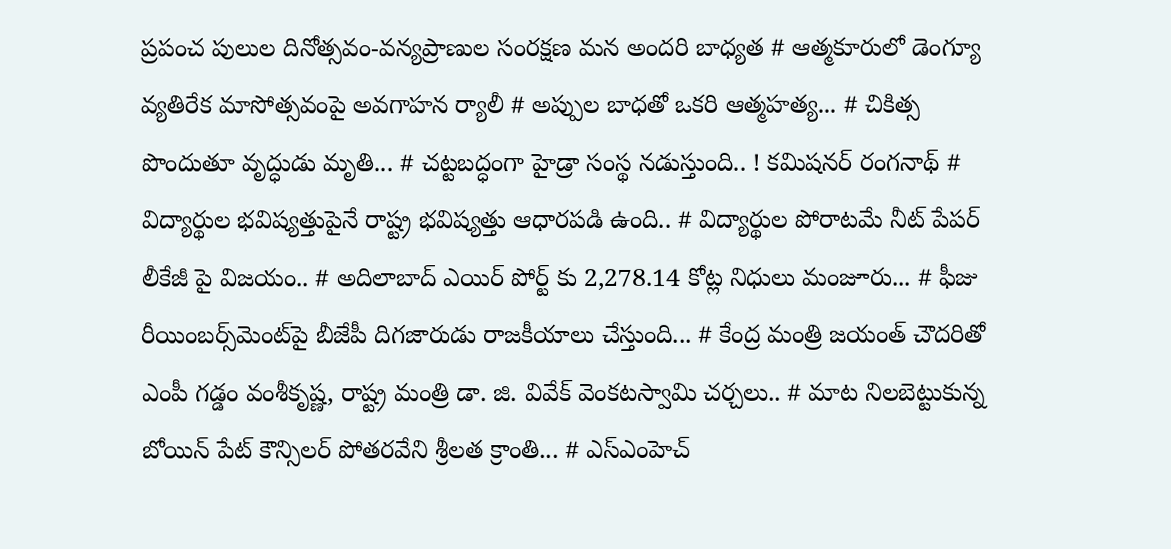ప్రపంచ పులుల దినోత్సవం-వన్యప్రాణుల సంరక్షణ మన అందరి బాధ్యత # ఆత్మకూరులో డెంగ్యూ వ్యతిరేక మాసోత్సవంపై అవగాహన ర్యాలీ # అప్పుల బాధతో ఒకరి ఆత్మహత్య... # చికిత్స పొందుతూ వృద్ధుడు మృతి... # చట్టబద్ధంగా హైడ్రా సంస్థ నడుస్తుంది.. ! కమిషనర్ రంగనాథ్‌ # విద్యార్థుల భవిష్యత్తుపైనే రాష్ట్ర భవిష్యత్తు ఆధారపడి ఉంది.. # విద్యార్థుల పోరాటమే నీట్ పేపర్ లీకేజీ పై విజయం.. # అదిలాబాద్ ఎయిర్ పోర్ట్ కు 2,278.14 కోట్ల నిధులు మంజూరు... # ఫీజు రీయింబర్స్‌‌‌‌‌‌‌‌మెంట్‌‌‌‌‌‌‌‌పై బీజేపీ దిగజారుడు రాజకీయాలు చేస్తుంది... # కేంద్ర మంత్రి జయంత్ చౌదరితో ఎంపీ గడ్డం వంశీకృష్ణ, రాష్ట్ర మంత్రి డా. జి. వివేక్ వెంకటస్వామి చర్చలు.. # మాట నిలబెట్టుకున్న బోయిన్ పేట్ కౌన్సిలర్ పోతరవేని శ్రీలత క్రాంతి... # ఎస్ఎంహెచ్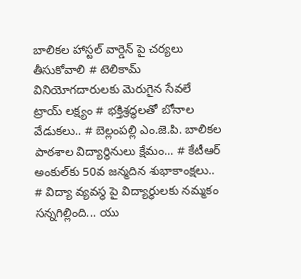బాలికల హాస్టల్ వార్డెన్ పై చర్యలు తీసుకోవాలి # టెలికామ్ వినియోగదారులకు మెరుగైన సేవలే ట్రాయ్ లక్ష్యం # భక్తిశ్రద్ధలతో బోనాల వేడుకలు.. # బెల్లంపల్లి ఎం.జె.పి. బాలికల పాఠశాల విద్యార్థినులు క్షేమం... # కేటీఆర్ అంకుల్‌కు 50వ జన్మదిన శుభాకాంక్షలు.. # విద్యా వ్యవస్థ పై విద్యార్థులకు నమ్మకం సన్నగిల్లింది... యు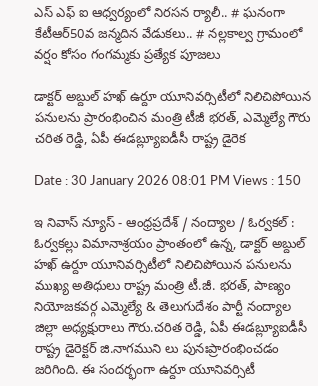ఎస్ ఎఫ్ ఐ ఆధ్వర్యంలో నిరసన ర్యాలీ.. # ఘనంగా కేటీఆర్50వ జన్మదిన వేడుకలు.. # నల్లకాల్వ గ్రామంలో వర్షం కోసం గంగమ్మకు ప్రత్యేక పూజలు

డాక్టర్ అబ్దుల్ హఖ్ ఉర్దూ యూనివర్సిటీలో నిలిచిపోయిన పనులను ప్రారంభించిన మంత్రి టీజీ భరత్, ఎమ్మెల్యే గౌరు చరిత రెడ్డి, ఏపీ ఈడబ్ల్యూఐడీసీ రాష్ట్ర డైరెక

Date : 30 January 2026 08:01 PM Views : 150

ఇ నివాస్ న్యూస్ - ఆంధ్రప్రదేశ్ / నంద్యాల / ఓర్వకల్ : ఓర్వకల్లు విమానాశ్రయం ప్రాంతంలో ఉన్న, డాక్టర్ అబ్దుల్ హఖ్ ఉర్దూ యూనివర్సిటీలో నిలిచిపోయిన పనులను ముఖ్య అతిధులు రాష్ట్ర మంత్రి టీ.జీ. భరత్, పాణ్యం నియోజకవర్గ ఎమ్మెల్యే & తెలుగుదేశం పార్టీ నంద్యాల జిల్లా అధ్యక్షురాలు గౌరు.చరిత రెడ్డి, ఏపీ ఈడబ్ల్యూఐడీసీ రాష్ట్ర డైరెక్టర్ జి.నాగముని లు పునఃప్రారంభించడం జరిగింది. ఈ సందర్భంగా ఉర్దూ యూనివర్సిటీ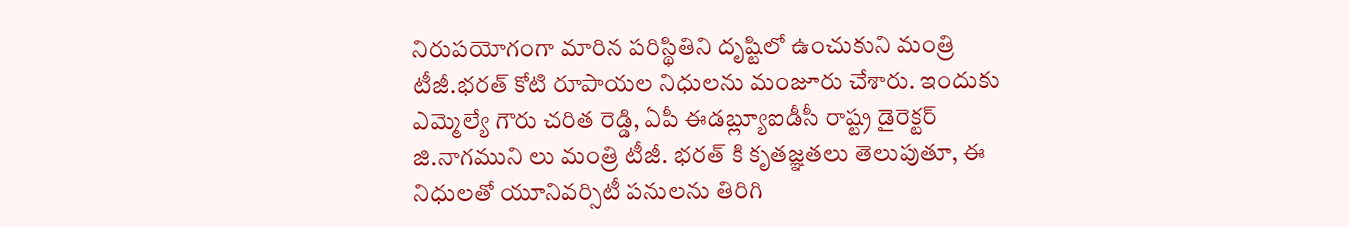నిరుపయోగంగా మారిన పరిస్థితిని దృష్టిలో ఉంచుకుని మంత్రి టీజీ.భరత్ కోటి రూపాయల నిధులను మంజూరు చేశారు. ఇందుకు ఎమ్మెల్యే గౌరు చరిత రెడ్డి, ఏపీ ఈడబ్ల్యూఐడీసీ రాష్ట్ర డైరెక్టర్ జి.నాగముని లు మంత్రి టీజీ. భరత్ కి కృతజ్ఞతలు తెలుపుతూ, ఈ నిధులతో యూనివర్సిటీ పనులను తిరిగి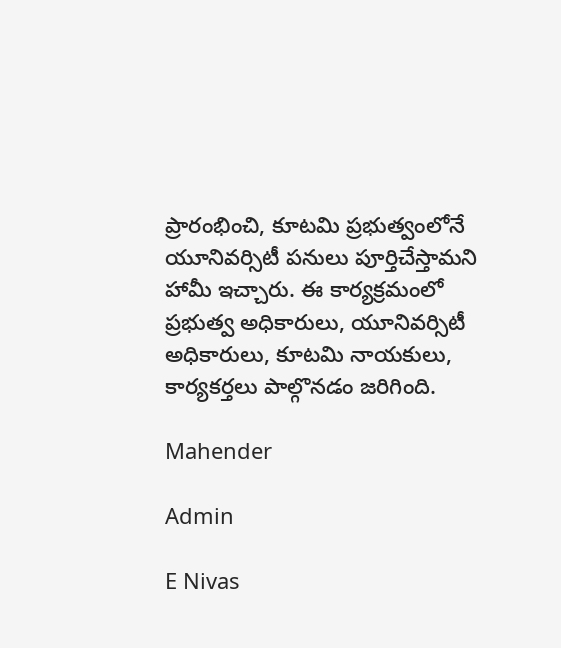ప్రారంభించి, కూటమి ప్రభుత్వంలోనే యూనివర్సిటీ పనులు పూర్తిచేస్తామని హామీ ఇచ్చారు. ఈ కార్యక్రమంలో ప్రభుత్వ అధికారులు, యూనివర్సిటీ అధికారులు, కూటమి నాయకులు, కార్యకర్తలు పాల్గొనడం జరిగింది.

Mahender

Admin

E Nivas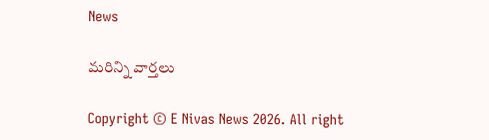News

మరిన్ని వార్తలు

Copyright © E Nivas News 2026. All right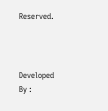Reserved.



Developed By :